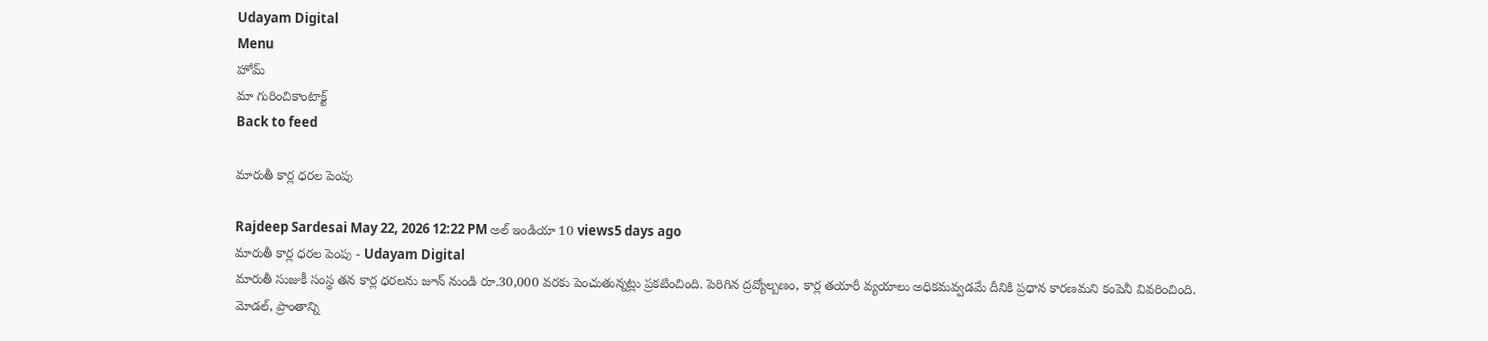Udayam Digital
Menu
హోమ్
మా గురించికాంటాక్ట్
Back to feed

మారుతీ కార్ల ధరల పెంపు

Rajdeep Sardesai May 22, 2026 12:22 PM అల్ ఇండియా 10 views5 days ago
మారుతీ కార్ల ధరల పెంపు - Udayam Digital
మారుతీ సుజుకీ సంస్థ తన కార్ల ధరలను జూన్ నుండి రూ.30,000 వరకు పెంచుతున్నట్లు ప్రకటించింది. పెరిగిన ద్రవ్యోల్బణం, కార్ల తయారీ వ్యయాలు అధికమవ్వడమే దీనికి ప్రధాన కారణమని కంపెనీ వివరించింది. మోడల్, ప్రాంతాన్ని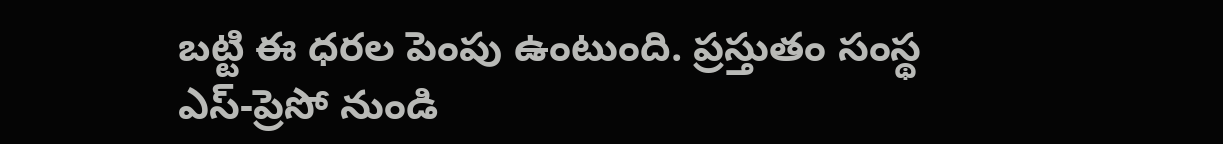బట్టి ఈ ధరల పెంపు ఉంటుంది. ప్రస్తుతం సంస్థ ఎస్‌-ప్రెసో నుండి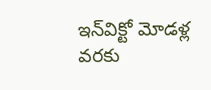ఇన్‌విక్టో మోడళ్ల వరకు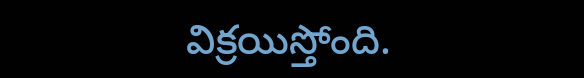విక్రయిస్తోంది.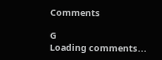Comments

G
Loading comments...